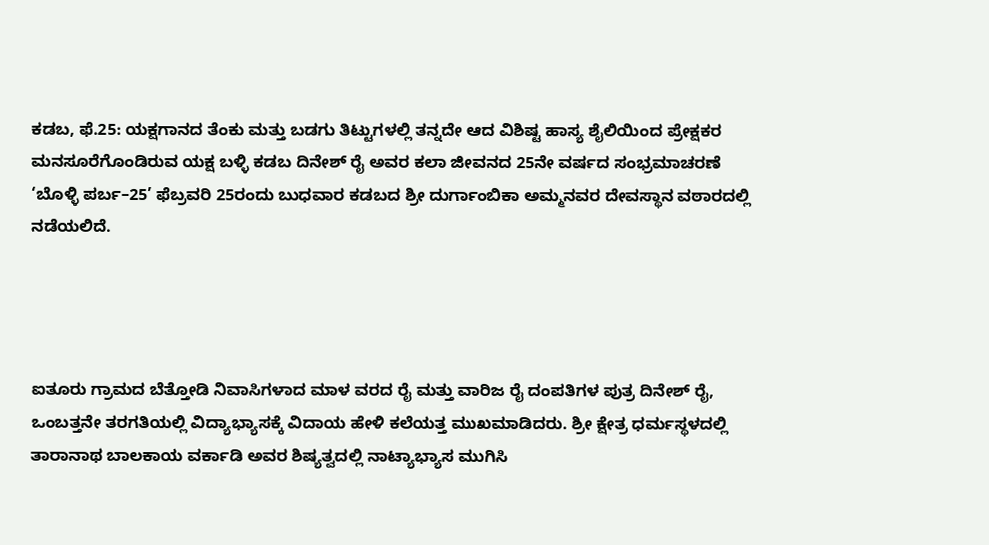ಕಡಬ, ಫೆ.25: ಯಕ್ಷಗಾನದ ತೆಂಕು ಮತ್ತು ಬಡಗು ತಿಟ್ಟುಗಳಲ್ಲಿ ತನ್ನದೇ ಆದ ವಿಶಿಷ್ಟ ಹಾಸ್ಯ ಶೈಲಿಯಿಂದ ಪ್ರೇಕ್ಷಕರ ಮನಸೂರೆಗೊಂಡಿರುವ ಯಕ್ಷ ಬಳ್ಳಿ ಕಡಬ ದಿನೇಶ್ ರೈ ಅವರ ಕಲಾ ಜೀವನದ 25ನೇ ವರ್ಷದ ಸಂಭ್ರಮಾಚರಣೆ ‘ಬೊಳ್ಳಿ ಪರ್ಬ–25’ ಫೆಬ್ರವರಿ 25ರಂದು ಬುಧವಾರ ಕಡಬದ ಶ್ರೀ ದುರ್ಗಾಂಬಿಕಾ ಅಮ್ಮನವರ ದೇವಸ್ಥಾನ ವಠಾರದಲ್ಲಿ ನಡೆಯಲಿದೆ.




ಐತೂರು ಗ್ರಾಮದ ಬೆತ್ತೋಡಿ ನಿವಾಸಿಗಳಾದ ಮಾಳ ವರದ ರೈ ಮತ್ತು ವಾರಿಜ ರೈ ದಂಪತಿಗಳ ಪುತ್ರ ದಿನೇಶ್ ರೈ, ಒಂಬತ್ತನೇ ತರಗತಿಯಲ್ಲಿ ವಿದ್ಯಾಭ್ಯಾಸಕ್ಕೆ ವಿದಾಯ ಹೇಳಿ ಕಲೆಯತ್ತ ಮುಖಮಾಡಿದರು. ಶ್ರೀ ಕ್ಷೇತ್ರ ಧರ್ಮಸ್ಥಳದಲ್ಲಿ ತಾರಾನಾಥ ಬಾಲಕಾಯ ವರ್ಕಾಡಿ ಅವರ ಶಿಷ್ಯತ್ವದಲ್ಲಿ ನಾಟ್ಯಾಭ್ಯಾಸ ಮುಗಿಸಿ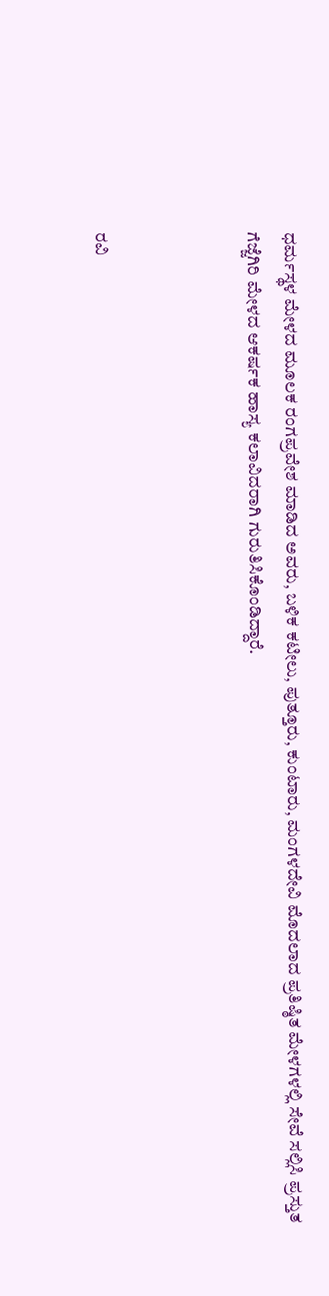ಧರ್ಮಸ್ಥಳ ಮೇಳದ ಮೂಲಕ ರಂಗಪ್ರವೇಶ ಮಾಡಿದ ಅವರು, ಬಳಿಕ ಕಟೀಲು, ಪುತ್ತೂರು, ಕುಂಟಾರು, ಮಂಗಳದೇವಿ ಮೊದಲಾದ ಪ್ರತಿಷ್ಠಿತ ಮೇಳಗಳಲ್ಲಿ ಸೇವೆ ಸಲ್ಲಿಸಿ ಪ್ರಸ್ತುತ ಗೆಜ್ಜೆಗಿರಿ ಮೇಳದ ಆಕರ್ಷಕ ಹಾಸ್ಯ ಕಲಾವಿದರಾಗಿ ಗುರುತಿಸಿಕೊಂಡಿದ್ದಾರೆ.



ರವಿ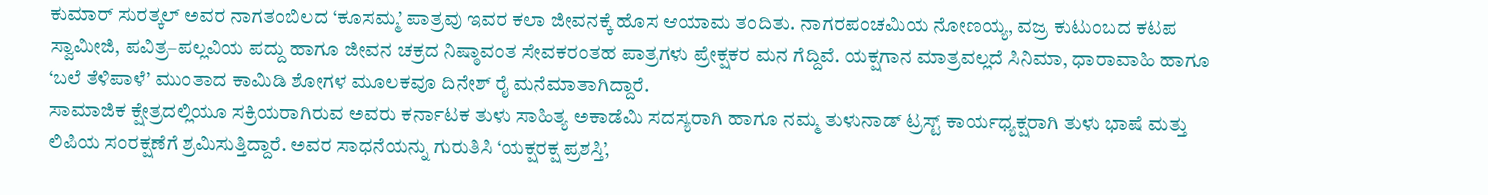ಕುಮಾರ್ ಸುರತ್ಕಲ್ ಅವರ ನಾಗತಂಬಿಲದ ‘ಕೂಸಮ್ಮ’ ಪಾತ್ರವು ಇವರ ಕಲಾ ಜೀವನಕ್ಕೆ ಹೊಸ ಆಯಾಮ ತಂದಿತು. ನಾಗರಪಂಚಮಿಯ ನೋಣಯ್ಯ, ವಜ್ರ ಕುಟುಂಬದ ಕಟಪ ಸ್ವಾಮೀಜಿ, ಪವಿತ್ರ–ಪಲ್ಲವಿಯ ಪದ್ದು ಹಾಗೂ ಜೀವನ ಚಕ್ರದ ನಿಷ್ಠಾವಂತ ಸೇವಕರಂತಹ ಪಾತ್ರಗಳು ಪ್ರೇಕ್ಷಕರ ಮನ ಗೆದ್ದಿವೆ. ಯಕ್ಷಗಾನ ಮಾತ್ರವಲ್ಲದೆ ಸಿನಿಮಾ, ಧಾರಾವಾಹಿ ಹಾಗೂ ‘ಬಲೆ ತೆಳಿಪಾಳೆ’ ಮುಂತಾದ ಕಾಮಿಡಿ ಶೋಗಳ ಮೂಲಕವೂ ದಿನೇಶ್ ರೈ ಮನೆಮಾತಾಗಿದ್ದಾರೆ.
ಸಾಮಾಜಿಕ ಕ್ಷೇತ್ರದಲ್ಲಿಯೂ ಸಕ್ರಿಯರಾಗಿರುವ ಅವರು ಕರ್ನಾಟಕ ತುಳು ಸಾಹಿತ್ಯ ಅಕಾಡೆಮಿ ಸದಸ್ಯರಾಗಿ ಹಾಗೂ ನಮ್ಮ ತುಳುನಾಡ್ ಟ್ರಸ್ಟ್ ಕಾರ್ಯಧ್ಯಕ್ಷರಾಗಿ ತುಳು ಭಾಷೆ ಮತ್ತು ಲಿಪಿಯ ಸಂರಕ್ಷಣೆಗೆ ಶ್ರಮಿಸುತ್ತಿದ್ದಾರೆ. ಅವರ ಸಾಧನೆಯನ್ನು ಗುರುತಿಸಿ ‘ಯಕ್ಷರಕ್ಷ ಪ್ರಶಸ್ತಿ’,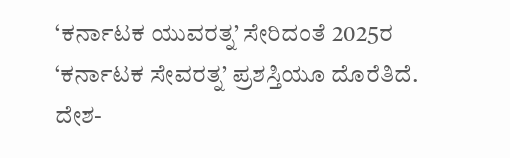‘ಕರ್ನಾಟಕ ಯುವರತ್ನ’ ಸೇರಿದಂತೆ 2025ರ ‘ಕರ್ನಾಟಕ ಸೇವರತ್ನ’ ಪ್ರಶಸ್ತಿಯೂ ದೊರೆತಿದೆ. ದೇಶ-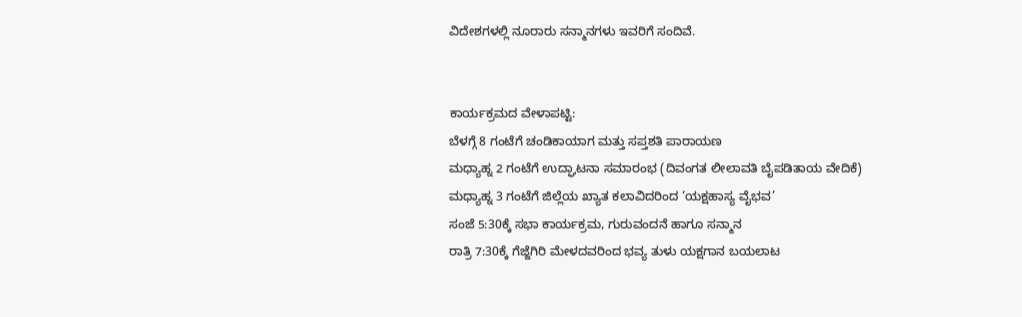ವಿದೇಶಗಳಲ್ಲಿ ನೂರಾರು ಸನ್ಮಾನಗಳು ಇವರಿಗೆ ಸಂದಿವೆ.


ಕಾರ್ಯಕ್ರಮದ ವೇಳಾಪಟ್ಟಿ:
ಬೆಳಗ್ಗೆ 8 ಗಂಟೆಗೆ ಚಂಡಿಕಾಯಾಗ ಮತ್ತು ಸಪ್ತಶತಿ ಪಾರಾಯಣ
ಮಧ್ಯಾಹ್ನ 2 ಗಂಟೆಗೆ ಉದ್ಘಾಟನಾ ಸಮಾರಂಭ (ದಿವಂಗತ ಲೀಲಾವತಿ ಬೈಪಡಿತಾಯ ವೇದಿಕೆ)
ಮಧ್ಯಾಹ್ನ 3 ಗಂಟೆಗೆ ಜಿಲ್ಲೆಯ ಖ್ಯಾತ ಕಲಾವಿದರಿಂದ ‘ಯಕ್ಷಹಾಸ್ಯ ವೈಭವ’
ಸಂಜೆ 5:30ಕ್ಕೆ ಸಭಾ ಕಾರ್ಯಕ್ರಮ, ಗುರುವಂದನೆ ಹಾಗೂ ಸನ್ಮಾನ
ರಾತ್ರಿ 7:30ಕ್ಕೆ ಗೆಜ್ಜೆಗಿರಿ ಮೇಳದವರಿಂದ ಭವ್ಯ ತುಳು ಯಕ್ಷಗಾನ ಬಯಲಾಟ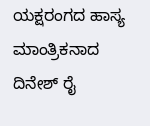ಯಕ್ಷರಂಗದ ಹಾಸ್ಯ ಮಾಂತ್ರಿಕನಾದ ದಿನೇಶ್ ರೈ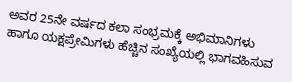ಅವರ 25ನೇ ವರ್ಷದ ಕಲಾ ಸಂಭ್ರಮಕ್ಕೆ ಅಭಿಮಾನಿಗಳು ಹಾಗೂ ಯಕ್ಷಪ್ರೇಮಿಗಳು ಹೆಚ್ಚಿನ ಸಂಖ್ಯೆಯಲ್ಲಿ ಭಾಗವಹಿಸುವ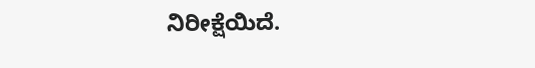ನಿರೀಕ್ಷೆಯಿದೆ.